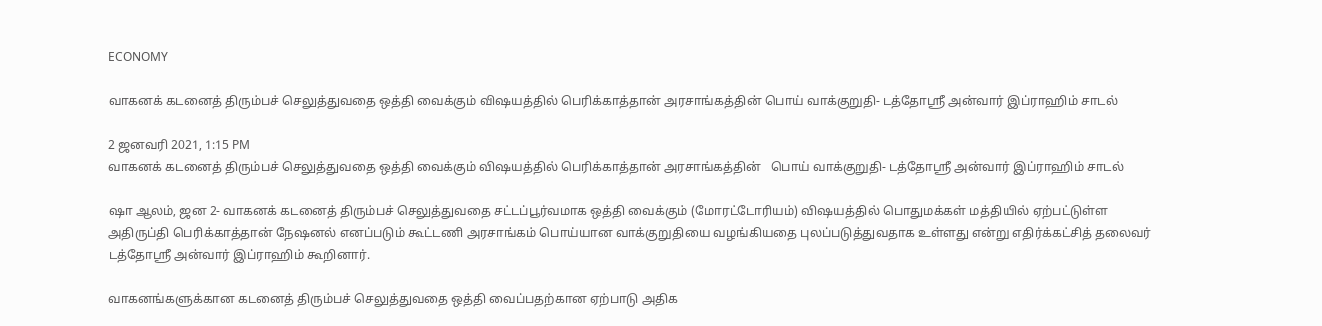ECONOMY

வாகனக் கடனைத் திரும்பச் செலுத்துவதை ஒத்தி வைக்கும் விஷயத்தில் பெரிக்காத்தான் அரசாங்கத்தின் பொய் வாக்குறுதி- டத்தோஸ்ரீ அன்வார் இப்ராஹிம் சாடல்

2 ஜனவரி 2021, 1:15 PM
வாகனக் கடனைத் திரும்பச் செலுத்துவதை ஒத்தி வைக்கும் விஷயத்தில் பெரிக்காத்தான் அரசாங்கத்தின்   பொய் வாக்குறுதி- டத்தோஸ்ரீ அன்வார் இப்ராஹிம் சாடல்

ஷா ஆலம், ஜன 2- வாகனக் கடனைத் திரும்பச் செலுத்துவதை சட்டப்பூர்வமாக ஒத்தி வைக்கும் (மோரட்டோரியம்) விஷயத்தில் பொதுமக்கள் மத்தியில் ஏற்பட்டுள்ள அதிருப்தி பெரிக்காத்தான் நேஷனல் எனப்படும் கூட்டணி அரசாங்கம் பொய்யான வாக்குறுதியை வழங்கியதை புலப்படுத்துவதாக உள்ளது என்று எதிர்க்கட்சித் தலைவர் டத்தோஸ்ரீ அன்வார் இப்ராஹிம் கூறினார்.

வாகனங்களுக்கான கடனைத் திரும்பச் செலுத்துவதை ஒத்தி வைப்பதற்கான ஏற்பாடு அதிக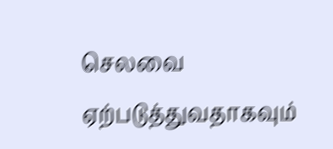செலவை ஏற்படுத்துவதாகவும்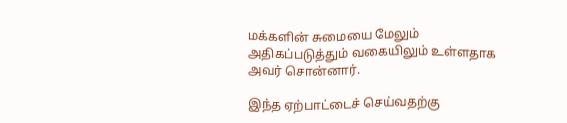மக்களின் சுமையை மேலும் அதிகப்படுத்தும் வகையிலும் உள்ளதாக அவர் சொன்னார்.

இந்த ஏற்பாட்டைச் செய்வதற்கு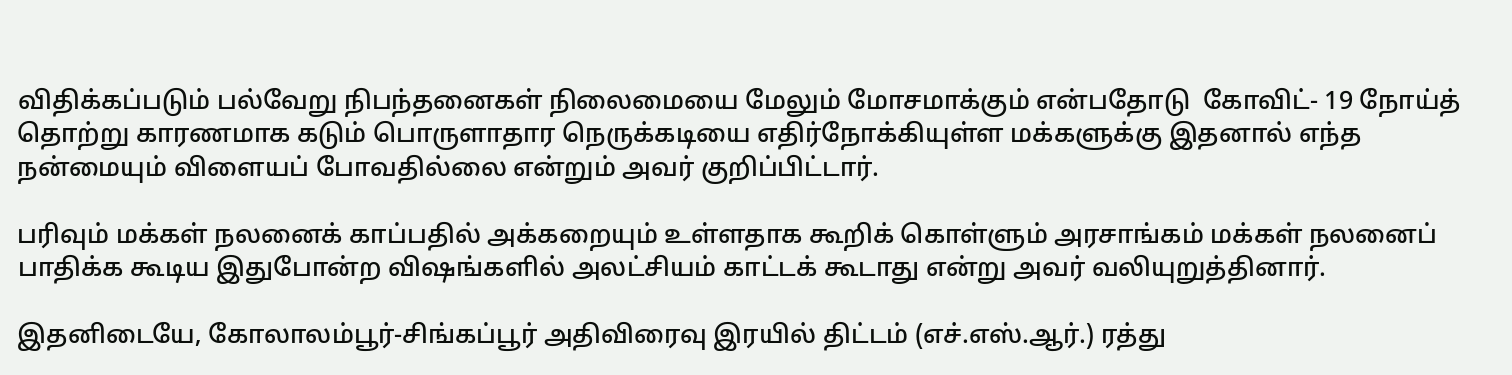விதிக்கப்படும் பல்வேறு நிபந்தனைகள் நிலைமையை மேலும் மோசமாக்கும் என்பதோடு  கோவிட்- 19 நோய்த் தொற்று காரணமாக கடும் பொருளாதார நெருக்கடியை எதிர்நோக்கியுள்ள மக்களுக்கு இதனால் எந்த நன்மையும் விளையப் போவதில்லை என்றும் அவர் குறிப்பிட்டார்.

பரிவும் மக்கள் நலனைக் காப்பதில் அக்கறையும் உள்ளதாக கூறிக் கொள்ளும் அரசாங்கம் மக்கள் நலனைப் பாதிக்க கூடிய இதுபோன்ற விஷங்களில் அலட்சியம் காட்டக் கூடாது என்று அவர் வலியுறுத்தினார்.

இதனிடையே, கோலாலம்பூர்-சிங்கப்பூர் அதிவிரைவு இரயில் திட்டம் (எச்.எஸ்.ஆர்.) ரத்து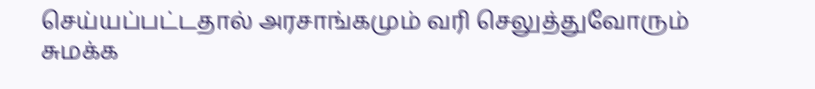செய்யப்பட்டதால் அரசாங்கமும் வரி செலுத்துவோரும் சுமக்க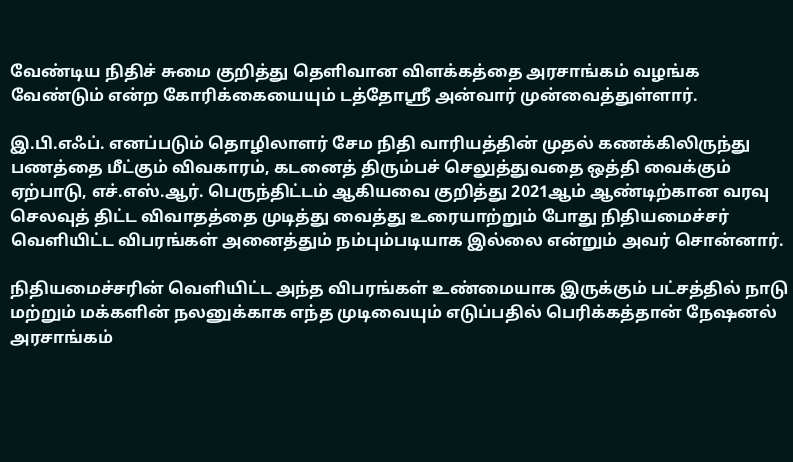வேண்டிய நிதிச் சுமை குறித்து தெளிவான விளக்கத்தை அரசாங்கம் வழங்க வேண்டும் என்ற கோரிக்கையையும் டத்தோஸ்ரீ அன்வார் முன்வைத்துள்ளார்.

இ.பி.எஃப். எனப்படும் தொழிலாளர் சேம நிதி வாரியத்தின் முதல் கணக்கிலிருந்து பணத்தை மீட்கும் விவகாரம், கடனைத் திரும்பச் செலுத்துவதை ஒத்தி வைக்கும் ஏற்பாடு, எச்.எஸ்.ஆர். பெருந்திட்டம் ஆகியவை குறித்து 2021ஆம் ஆண்டிற்கான வரவு செலவுத் திட்ட விவாதத்தை முடித்து வைத்து உரையாற்றும் போது நிதியமைச்சர் வெளியிட்ட விபரங்கள் அனைத்தும் நம்பும்படியாக இல்லை என்றும் அவர் சொன்னார்.

நிதியமைச்சரின் வெளியிட்ட அந்த விபரங்கள் உண்மையாக இருக்கும் பட்சத்தில் நாடு மற்றும் மக்களின் நலனுக்காக எந்த முடிவையும் எடுப்பதில் பெரிக்கத்தான் நேஷனல் அரசாங்கம்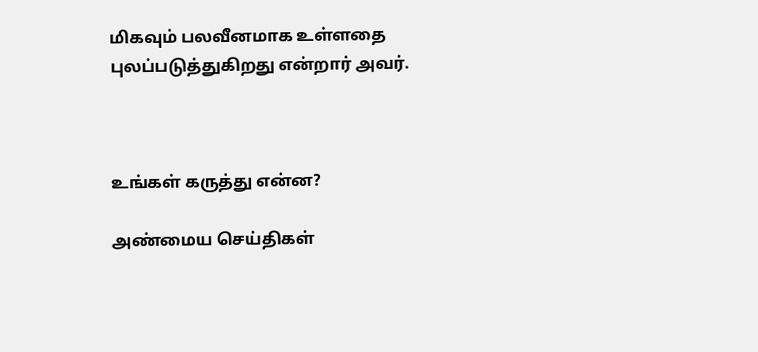மிகவும் பலவீனமாக உள்ளதை புலப்படுத்துகிறது என்றார் அவர்.



உங்கள் கருத்து என்ன?

அண்மைய செய்திகள்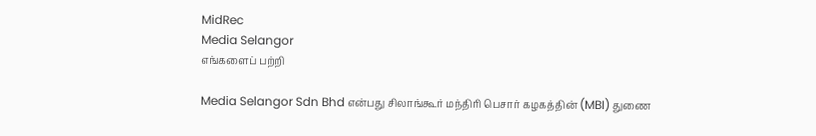MidRec
Media Selangor
எங்களைப் பற்றி

Media Selangor Sdn Bhd என்பது சிலாங்கூர் மந்திரி பெசார் கழகத்தின் (MBI) துணை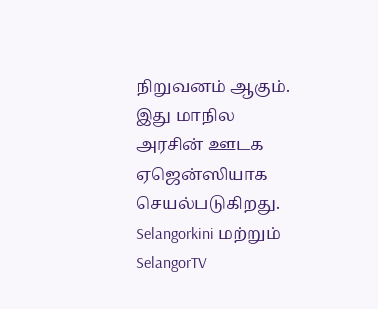நிறுவனம் ஆகும். இது மாநில அரசின் ஊடக ஏஜென்ஸியாக செயல்படுகிறது. Selangorkini மற்றும் SelangorTV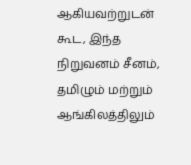ஆகியவற்றுடன் கூட, இந்த நிறுவனம் சீனம், தமிழும் மற்றும் ஆங்கிலத்திலும்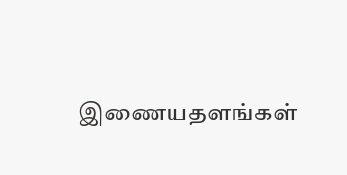இணையதளங்கள்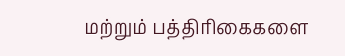மற்றும் பத்திரிகைகளை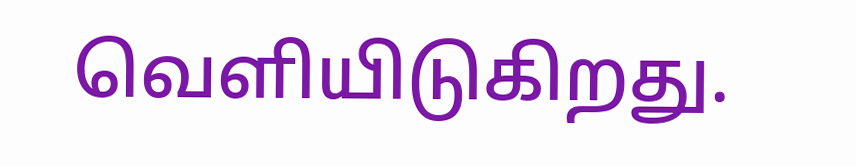வெளியிடுகிறது.